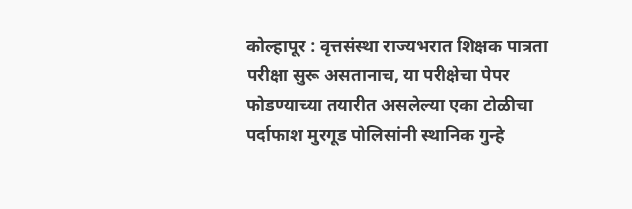कोल्हापूर : वृत्तसंस्था राज्यभरात शिक्षक पात्रता परीक्षा सुरू असतानाच, या परीक्षेचा पेपर फोडण्याच्या तयारीत असलेल्या एका टोळीचा पर्दाफाश मुरगूड पोलिसांनी स्थानिक गुन्हे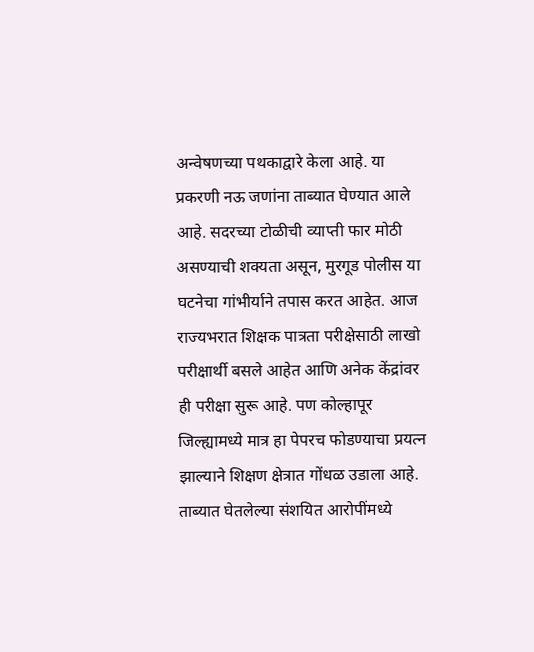अन्वेषणच्या पथकाद्वारे केला आहे. या प्रकरणी नऊ जणांना ताब्यात घेण्यात आले आहे. सदरच्या टोळीची व्याप्ती फार मोठी असण्याची शक्यता असून, मुरगूड पोलीस या घटनेचा गांभीर्याने तपास करत आहेत. आज राज्यभरात शिक्षक पात्रता परीक्षेसाठी लाखो परीक्षार्थी बसले आहेत आणि अनेक केंद्रांवर ही परीक्षा सुरू आहे. पण कोल्हापूर जिल्ह्यामध्ये मात्र हा पेपरच फोडण्याचा प्रयत्न झाल्याने शिक्षण क्षेत्रात गोंधळ उडाला आहे. ताब्यात घेतलेल्या संशयित आरोपींमध्ये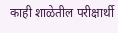काही शाळेतील परीक्षार्थी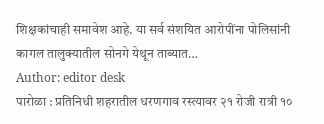शिक्षकांचाही समावेश आहे. या सर्व संशयित आरोपींना पोलिसांनी कागल तालुक्यातील सोनगे येथून ताब्यात…
Author: editor desk
पारोळा : प्रतिनिधी शहरातील धरणगाव रस्त्यावर २१ रोजी रात्री १०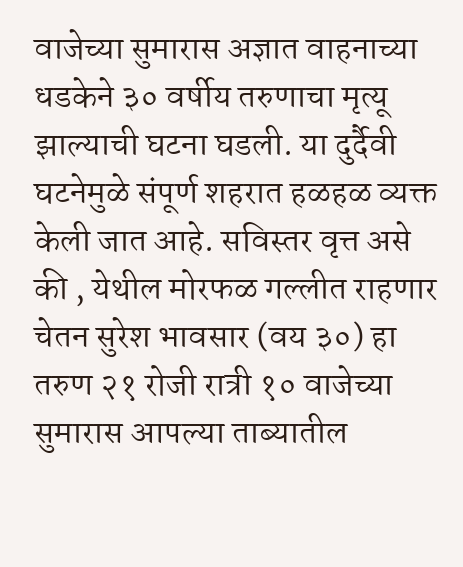वाजेच्या सुमारास अज्ञात वाहनाच्या धडकेने ३० वर्षीय तरुणाचा मृत्यू झाल्याची घटना घडली. या दुर्दैवी घटनेमुळे संपूर्ण शहरात हळहळ व्यक्त केली जात आहे. सविस्तर वृत्त असे की , येथील मोरफळ गल्लीत राहणार चेतन सुरेश भावसार (वय ३०) हा तरुण २१ रोजी रात्री १० वाजेच्या सुमारास आपल्या ताब्यातील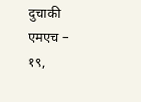दुचाकी एमएच – १९,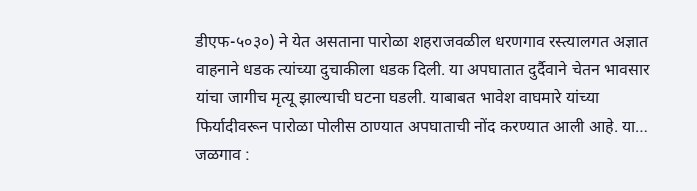डीएफ-५०३०) ने येत असताना पारोळा शहराजवळील धरणगाव रस्त्यालगत अज्ञात वाहनाने धडक त्यांच्या दुचाकीला धडक दिली. या अपघातात दुर्दैवाने चेतन भावसार यांचा जागीच मृत्यू झाल्याची घटना घडली. याबाबत भावेश वाघमारे यांच्या फिर्यादीवरून पारोळा पोलीस ठाण्यात अपघाताची नोंद करण्यात आली आहे. या…
जळगाव :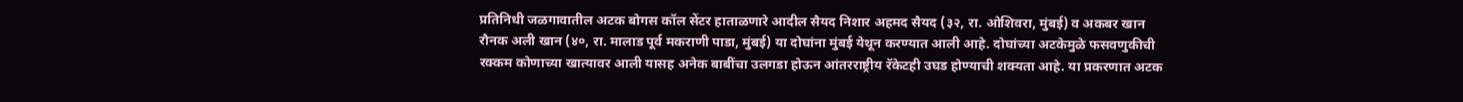प्रतिनिधी जळगावातील अटक बोगस कॉल सेंटर हाताळणारे आदील सैयद निशार अहमद सैयद (३२, रा. ओशिवरा, मुंबई) व अकबर खान रौनक अली खान (४०, रा. मालाड पूर्व मकराणी पाडा, मुंबई) या दोघांना मुंबई येथून करण्यात आली आहे. दोघांच्या अटकेमुळे फसवणुकीची रक्कम कोणाच्या खात्यावर आली यासह अनेक बाबींचा उलगडा होऊन आंतरराष्ट्रीय रॅकेटही उघड होण्याची शक्यता आहे. या प्रकरणात अटक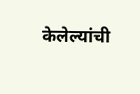केलेल्यांची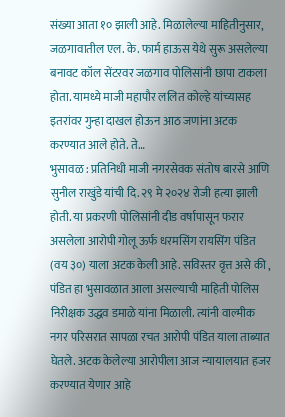संख्या आता १० झाली आहे. मिळालेल्या माहितीनुसार, जळगावातील एल. के. फार्म हाऊस येथे सुरू असलेल्या बनावट कॉल सेंटरवर जळगाव पोलिसांनी छापा टाकला होता. यामध्ये माजी महापौर ललित कोल्हे यांच्यासह इतरांवर गुन्हा दाखल होऊन आठ जणांना अटक करण्यात आले होते. ते…
भुसावळ : प्रतिनिधी माजी नगरसेवक संतोष बारसे आणि सुनील राखुंडे यांची दि. २९ मे २०२४ रोजी हत्या झाली होती. या प्रकरणी पोलिसांनी दीड वर्षापासून फरार असलेला आरोपी गोलू ऊर्फ धरमसिंग रायसिंग पंडित (वय ३०) याला अटक केली आहे. सविस्तर वृत्त असे की , पंडित हा भुसावळात आला असल्याची माहिती पोलिस निरीक्षक उद्धव डमाळे यांना मिळाली. त्यांनी वाल्मीक नगर परिसरात सापळा रचत आरोपी पंडित याला ताब्यात घेतले. अटक केलेल्या आरोपीला आज न्यायालयात हजर करण्यात येणार आहे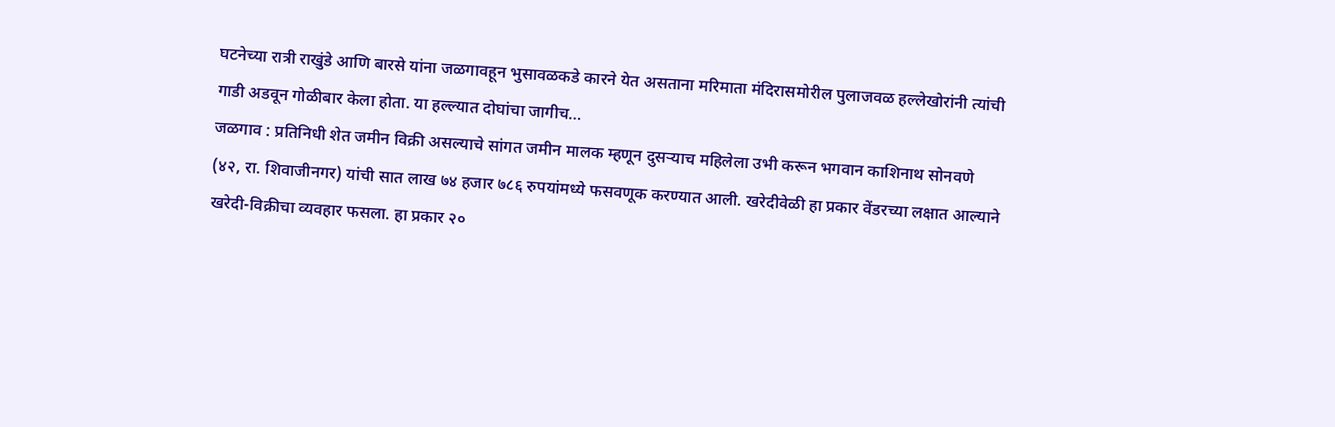घटनेच्या रात्री राखुंडे आणि बारसे यांना जळगावहून भुसावळकडे कारने येत असताना मरिमाता मंदिरासमोरील पुलाजवळ हल्लेखोरांनी त्यांची गाडी अडवून गोळीबार केला होता. या हल्ल्यात दोघांचा जागीच…
जळगाव : प्रतिनिधी शेत जमीन विक्री असल्याचे सांगत जमीन मालक म्हणून दुसऱ्याच महिलेला उभी करून भगवान काशिनाथ सोनवणे (४२, रा. शिवाजीनगर) यांची सात लाख ७४ हजार ७८६ रुपयांमध्ये फसवणूक करण्यात आली. खरेदीवेळी हा प्रकार वेंडरच्या लक्षात आल्याने खरेदी-विक्रीचा व्यवहार फसला. हा प्रकार २०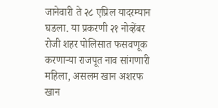जानेवारी ते २८ एप्रिल यादरम्यान घडला. या प्रकरणी २१ नोव्हेंबर रोजी शहर पोलिसात फसवणूक करणाऱ्या राजपूत नाव सांगणारी महिला, असलम खान अशरफ खान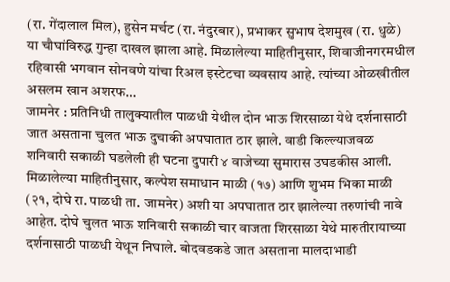(रा. गेंदालाल मिल), हुसेन मर्चट (रा. नंदुरबार), प्रभाकर सुभाष देशमुख (रा. धुळे) या चौघांविरुद्ध गुन्हा दाखल झाला आहे. मिळालेल्या माहितीनुसार, शिवाजीनगरमधील रहिवासी भगवान सोनवणे यांचा रिअल इस्टेटचा व्यवसाय आहे. त्यांच्या ओळखीतील असलम खान अशरफ…
जामनेर : प्रतिनिधी तालुक्यातील पाळधी येथील दोन भाऊ शिरसाळा येथे दर्शनासाठी जात असताना चुलत भाऊ दुचाकी अपघातात ठार झाले. वाडी किल्ल्याजवळ शनिवारी सकाळी घडलेली ही घटना दुपारी ४ वाजेच्या सुमारास उघडकीस आली. मिळालेल्या माहितीनुसार, कल्पेश समाधान माळी (१७) आणि शुभम भिका माळी (२१, दोघे रा. पाळधी ता. जामनेर) अशी या अपघातात ठार झालेल्या तरुणांची नावे आहेत. दोघे चुलत भाऊ शनिवारी सकाळी चार वाजता शिरसाळा येथे मारुतीरायाच्या दर्शनासाठी पाळधी येथून निघाले. बोदवडकडे जात असताना मालदाभाडी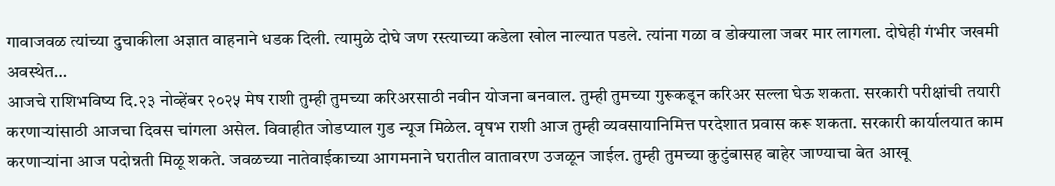गावाजवळ त्यांच्या दुचाकीला अज्ञात वाहनाने धडक दिली. त्यामुळे दोघे जण रस्त्याच्या कडेला खोल नाल्यात पडले. त्यांना गळा व डोक्याला जबर मार लागला. दोघेही गंभीर जखमी अवस्थेत…
आजचे राशिभविष्य दि.२३ नोव्हेंबर २०२५ मेष राशी तुम्ही तुमच्या करिअरसाठी नवीन योजना बनवाल. तुम्ही तुमच्या गुरूकडून करिअर सल्ला घेऊ शकता. सरकारी परीक्षांची तयारी करणाऱ्यांसाठी आजचा दिवस चांगला असेल. विवाहीत जोडप्याल गुड न्यूज मिळेल. वृषभ राशी आज तुम्ही व्यवसायानिमित्त परदेशात प्रवास करू शकता. सरकारी कार्यालयात काम करणाऱ्यांना आज पदोन्नती मिळू शकते. जवळच्या नातेवाईकाच्या आगमनाने घरातील वातावरण उजळून जाईल. तुम्ही तुमच्या कुटुंबासह बाहेर जाण्याचा बेत आखू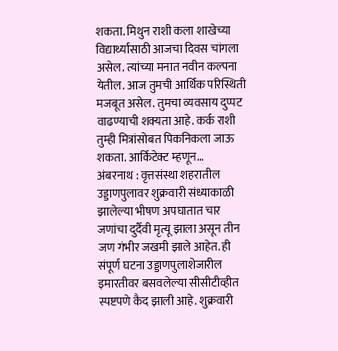शकता. मिथुन राशी कला शाखेच्या विद्यार्थ्यांसाठी आजचा दिवस चांगला असेल. त्यांच्या मनात नवीन कल्पना येतील. आज तुमची आर्थिक परिस्थिती मजबूत असेल. तुमचा व्यवसाय दुप्पट वाढण्याची शक्यता आहे. कर्क राशी तुम्ही मित्रांसोबत पिकनिकला जाऊ शकता. आर्किटेक्ट म्हणून…
अंबरनाथ : वृत्तसंस्था शहरातील उड्डाणपुलावर शुक्रवारी संध्याकाळी झालेल्या भीषण अपघातात चार जणांचा दुर्दैवी मृत्यू झाला असून तीन जण गंभीर जखमी झाले आहेत. ही संपूर्ण घटना उड्डाणपुलाशेजारील इमारतीवर बसवलेल्या सीसीटीव्हीत स्पष्टपणे कैद झाली आहे. शुक्रवारी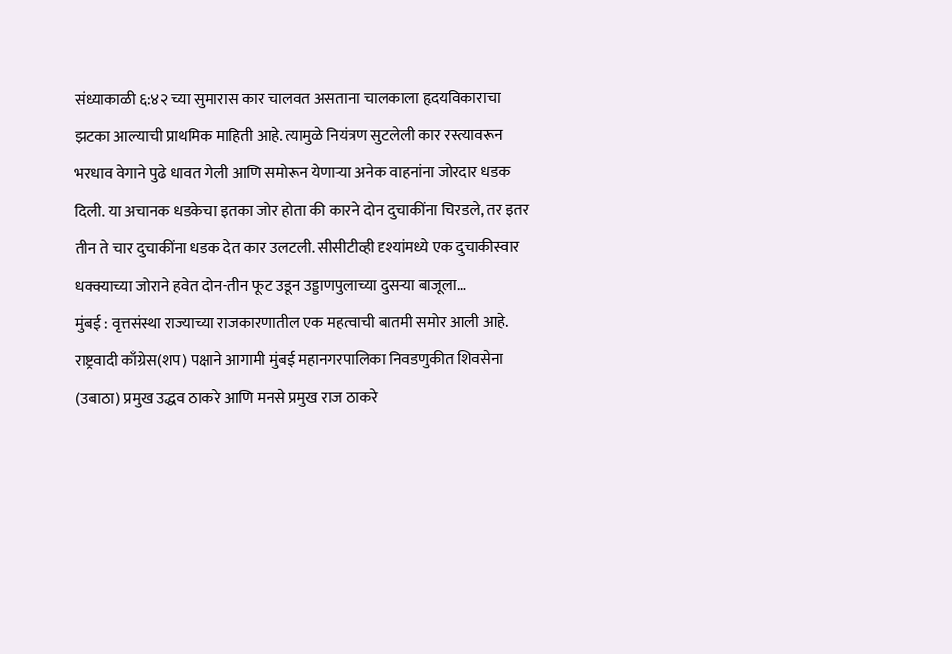संध्याकाळी ६:४२ च्या सुमारास कार चालवत असताना चालकाला हृदयविकाराचा झटका आल्याची प्राथमिक माहिती आहे. त्यामुळे नियंत्रण सुटलेली कार रस्त्यावरून भरधाव वेगाने पुढे धावत गेली आणि समोरून येणाऱ्या अनेक वाहनांना जोरदार धडक दिली. या अचानक धडकेचा इतका जोर होता की कारने दोन दुचाकींना चिरडले, तर इतर तीन ते चार दुचाकींना धडक देत कार उलटली. सीसीटीव्ही दृश्यांमध्ये एक दुचाकीस्वार धक्क्याच्या जोराने हवेत दोन-तीन फूट उडून उड्डाणपुलाच्या दुसऱ्या बाजूला…
मुंबई : वृत्तसंस्था राज्याच्या राजकारणातील एक महत्वाची बातमी समोर आली आहे. राष्ट्रवादी काँग्रेस(शप) पक्षाने आगामी मुंबई महानगरपालिका निवडणुकीत शिवसेना (उबाठा) प्रमुख उद्धव ठाकरे आणि मनसे प्रमुख राज ठाकरे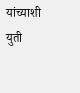यांच्याशी युती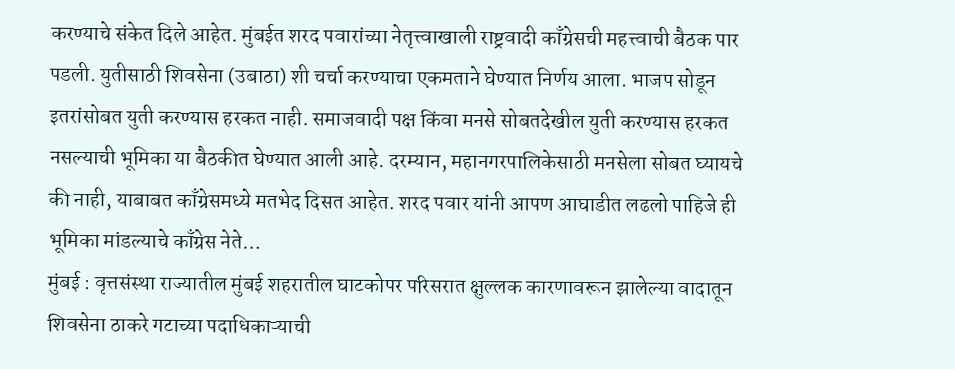करण्याचे संकेत दिले आहेत. मुंबईत शरद पवारांच्या नेतृत्त्वाखाली राष्ट्रवादी काँग्रेसची महत्त्वाची बैठक पार पडली. युतीसाठी शिवसेना (उबाठा) शी चर्चा करण्याचा एकमताने घेण्यात निर्णय आला. भाजप सोडून इतरांसोबत युती करण्यास हरकत नाही. समाजवादी पक्ष किंवा मनसे सोबतदेखील युती करण्यास हरकत नसल्याची भूमिका या बैठकीत घेण्यात आली आहे. दरम्यान, महानगरपालिकेसाठी मनसेला सोबत घ्यायचे की नाही, याबाबत काँग्रेसमध्ये मतभेद दिसत आहेत. शरद पवार यांनी आपण आघाडीत लढलो पाहिजे ही भूमिका मांडल्याचे काँग्रेस नेते…
मुंबई : वृत्तसंस्था राज्यातील मुंबई शहरातील घाटकोपर परिसरात क्षुल्लक कारणावरून झालेल्या वादातून शिवसेना ठाकरे गटाच्या पदाधिकाऱ्याची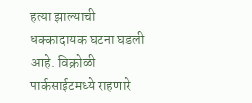हत्या झाल्याची धक्कादायक घटना घडली आहे. विक्रोळी पार्कसाईटमध्ये राहणारे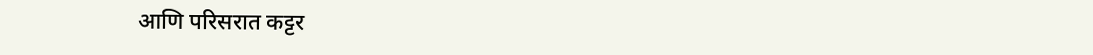आणि परिसरात कट्टर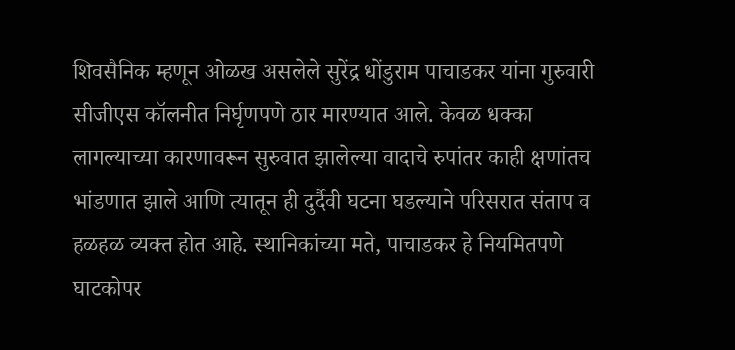शिवसैनिक म्हणून ओळख असलेले सुरेंद्र धोंडुराम पाचाडकर यांना गुरुवारी सीजीएस कॉलनीत निर्घृणपणे ठार मारण्यात आले. केवळ धक्का लागल्याच्या कारणावरून सुरुवात झालेल्या वादाचे रुपांतर काही क्षणांतच भांडणात झाले आणि त्यातून ही दुर्दैवी घटना घडल्याने परिसरात संताप व हळहळ व्यक्त होत आहे. स्थानिकांच्या मते, पाचाडकर हे नियमितपणे घाटकोपर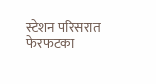स्टेशन परिसरात फेरफटका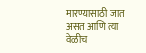मारण्यासाठी जात असत आणि त्या वेळीच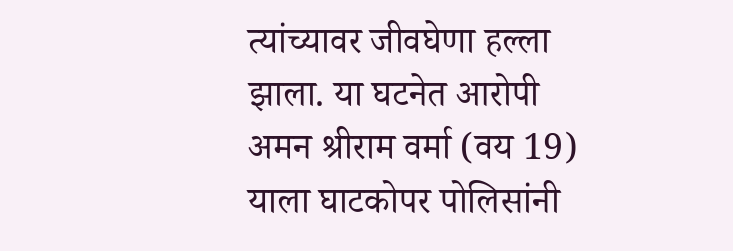त्यांच्यावर जीवघेणा हल्ला झाला. या घटनेत आरोपी अमन श्रीराम वर्मा (वय 19) याला घाटकोपर पोलिसांनी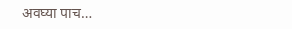अवघ्या पाच…